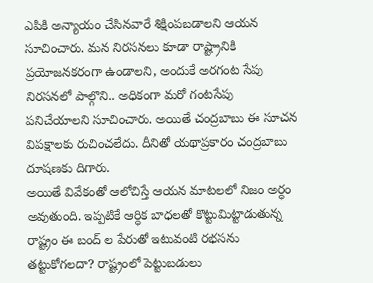ఎపికి అన్యాయం చేసినవారే శిక్షింపబడాలని ఆయన సూచించారు. మన నిరసనలు కూడా రాష్ట్రానికి ప్రయోజనకరంగా ఉండాలని, అందుకే అరగంట సేపు నిరసనలో పాల్గొని.. అధికంగా మరో గంటసేపు పనిచేయాలని సూచించారు. అయితే చంద్రబాబు ఈ సూచన విపక్షాలకు రుచించలేదు. దీనితో యథాప్రకారం చంద్రబాబు దూషణకు దిగారు.
అయితే వివేకంతో ఆలోచిస్తే ఆయన మాటలలో నిజం అర్ధం అవుతుంది. ఇప్పటికే ఆర్ధిక బాధలతో కొట్టుమిట్టాడుతున్న రాష్ట్రం ఈ బంద్ ల పేరుతో ఇటువంటి రభసను తట్టుకోగలదా? రాష్ట్రంలో పెట్టుబడులు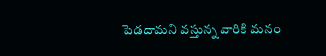పెడదామని వస్తున్న వారికి మనం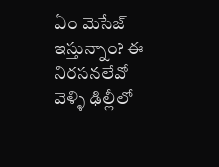ఏం మెసేజ్ ఇస్తున్నాం? ఈ నిరసనలేవో వెళ్ళి ఢిల్లీలో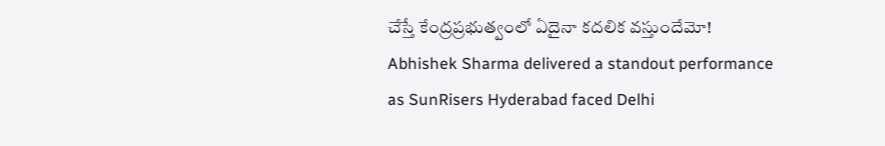చేస్తే కేంద్రప్రభుత్వంలో ఏదైనా కదలిక వస్తుందేమో!
Abhishek Sharma delivered a standout performance as SunRisers Hyderabad faced Delhi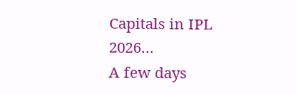Capitals in IPL 2026…
A few days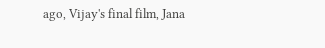ago, Vijay's final film, Jana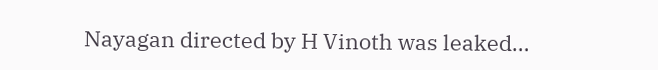Nayagan directed by H Vinoth was leaked…